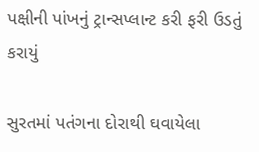પક્ષીની પાંખનું ટ્રાન્સપ્લાન્ટ કરી ફરી ઉડતું કરાયું

સુરતમાં પતંગના દોરાથી ઘવાયેલા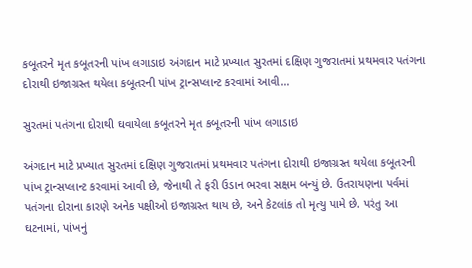કબૂતરને મૃત કબૂતરની પાંખ લગાડાઇ અંગદાન માટે પ્રખ્યાત સુરતમાં દક્ષિણ ગુજરાતમાં પ્રથમવાર પતંગના દોરાથી ઇજાગ્રસ્ત થયેલા કબૂતરની પાંખ ટ્રાન્સપ્લાન્ટ કરવામાં આવી…

સુરતમાં પતંગના દોરાથી ઘવાયેલા કબૂતરને મૃત કબૂતરની પાંખ લગાડાઇ

અંગદાન માટે પ્રખ્યાત સુરતમાં દક્ષિણ ગુજરાતમાં પ્રથમવાર પતંગના દોરાથી ઇજાગ્રસ્ત થયેલા કબૂતરની પાંખ ટ્રાન્સપ્લાન્ટ કરવામાં આવી છે, જેનાથી તે ફરી ઉડાન ભરવા સક્ષમ બન્યું છે. ઉતરાયણના પર્વમાં પતંગના દોરાના કારણે અનેક પક્ષીઓ ઇજાગ્રસ્ત થાય છે, અને કેટલાંક તો મૃત્યુ પામે છે. પરંતુ આ ઘટનામાં, પાંખનું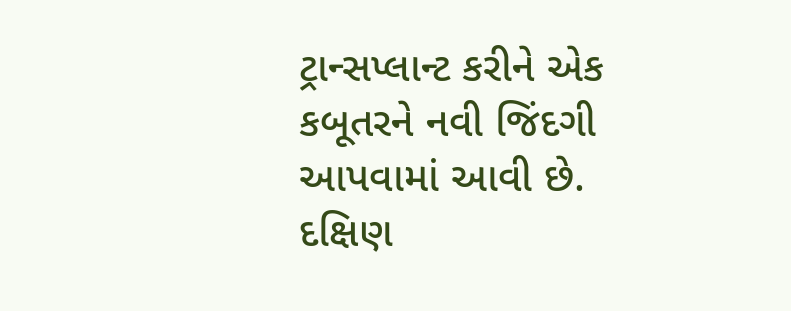ટ્રાન્સપ્લાન્ટ કરીને એક કબૂતરને નવી જિંદગી આપવામાં આવી છે. દક્ષિણ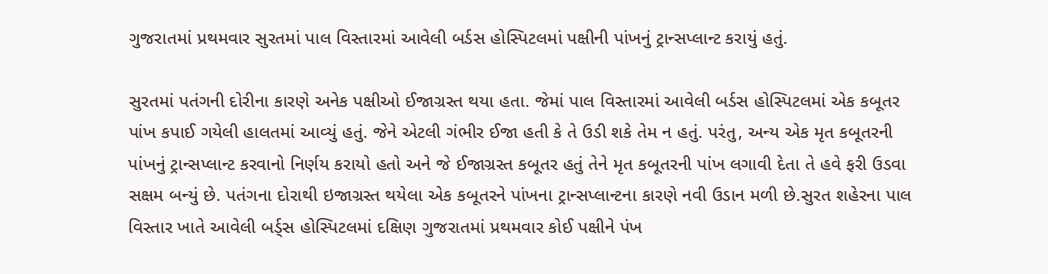ગુજરાતમાં પ્રથમવાર સુરતમાં પાલ વિસ્તારમાં આવેલી બર્ડસ હોસ્પિટલમાં પક્ષીની પાંખનું ટ્રાન્સપ્લાન્ટ કરાયું હતું.

સુરતમાં પતંગની દોરીના કારણે અનેક પક્ષીઓ ઈજાગ્રસ્ત થયા હતા. જેમાં પાલ વિસ્તારમાં આવેલી બર્ડસ હોસ્પિટલમાં એક કબૂતર પાંખ કપાઈ ગયેલી હાલતમાં આવ્યું હતું. જેને એટલી ગંભીર ઈજા હતી કે તે ઉડી શકે તેમ ન હતું. પરંતુ, અન્ય એક મૃત કબૂતરની પાંખનું ટ્રાન્સપ્લાન્ટ કરવાનો નિર્ણય કરાયો હતો અને જે ઈજાગ્રસ્ત કબૂતર હતું તેને મૃત કબૂતરની પાંખ લગાવી દેતા તે હવે ફરી ઉડવા સક્ષમ બન્યું છે. પતંગના દોરાથી ઇજાગ્રસ્ત થયેલા એક કબૂતરને પાંખના ટ્રાન્સપ્લાન્ટના કારણે નવી ઉડાન મળી છે.સુરત શહેરના પાલ વિસ્તાર ખાતે આવેલી બર્ડ્સ હોસ્પિટલમાં દક્ષિણ ગુજરાતમાં પ્રથમવાર કોઈ પક્ષીને પંખ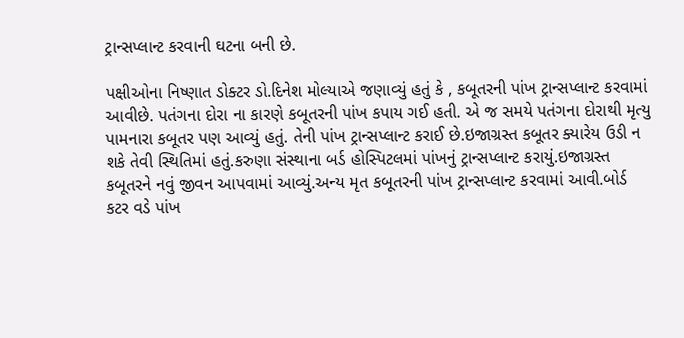ટ્રાન્સપ્લાન્ટ કરવાની ઘટના બની છે.

પક્ષીઓના નિષ્ણાત ડોક્ટર ડો.દિનેશ મોલ્યાએ જણાવ્યું હતું કે , કબૂતરની પાંખ ટ્રાન્સપ્લાન્ટ કરવામાં આવીછે. પતંગના દોરા ના કારણે કબૂતરની પાંખ કપાય ગઈ હતી. એ જ સમયે પતંગના દોરાથી મૃત્યુ પામનારા કબૂતર પણ આવ્યું હતું. તેની પાંખ ટ્રાન્સપ્લાન્ટ કરાઈ છે.ઇજાગ્રસ્ત કબૂતર ક્યારેય ઉડી ન શકે તેવી સ્થિતિમાં હતું.કરુણા સંસ્થાના બર્ડ હોસ્પિટલમાં પાંખનું ટ્રાન્સપ્લાન્ટ કરાયું.ઇજાગ્રસ્ત કબૂતરને નવું જીવન આપવામાં આવ્યું.અન્ય મૃત કબૂતરની પાંખ ટ્રાન્સપ્લાન્ટ કરવામાં આવી.બોર્ડ કટર વડે પાંખ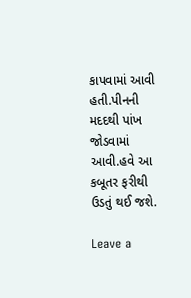કાપવામાં આવી હતી.પીનની મદદથી પાંખ જોડવામાં આવી.હવે આ કબૂતર ફરીથી ઉડતું થઈ જશે.

Leave a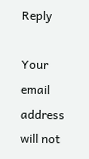Reply

Your email address will not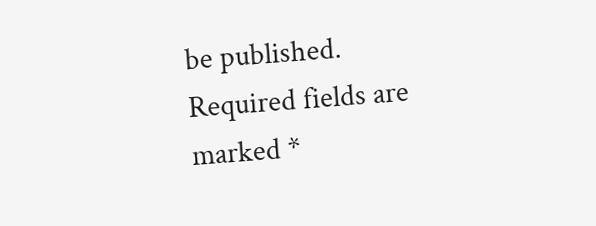be published. Required fields are marked *